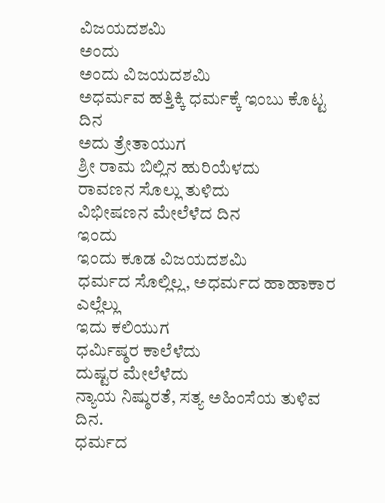ವಿಜಯದಶಮಿ
ಅಂದು
ಅಂದು ವಿಜಯದಶಮಿ
ಅಧರ್ಮವ ಹತ್ತಿಕ್ಕಿ ಧರ್ಮಕ್ಕೆ ಇಂಬು ಕೊಟ್ಟ ದಿನ
ಅದು ತ್ರೇತಾಯುಗ
ಶ್ರೀ ರಾಮ ಬಿಲ್ಲಿನ ಹುರಿಯೆಳದು
ರಾವಣನ ಸೊಲ್ಲು ತುಳಿದು
ವಿಭೀಷಣನ ಮೇಲೆಳೆದ ದಿನ
ಇಂದು
ಇಂದು ಕೂಡ ವಿಜಯದಶಮಿ
ಧರ್ಮದ ಸೊಲ್ಲಿಲ್ಲ, ಅಧರ್ಮದ ಹಾಹಾಕಾರ ಎಲ್ಲೆಲ್ಲು
ಇದು ಕಲಿಯುಗ
ಧರ್ಮಿಷ್ಠರ ಕಾಲೆಳೆದು
ದುಷ್ಟರ ಮೇಲೆಳೆದು
ನ್ಯಾಯ ನಿಷ್ಠುರತೆ, ಸತ್ಯ ಅಹಿಂಸೆಯ ತುಳಿವ ದಿನ.
ಧರ್ಮದ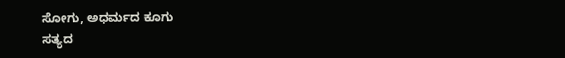ಸೋಗು, ಅಧರ್ಮದ ಕೂಗು
ಸತ್ಯದ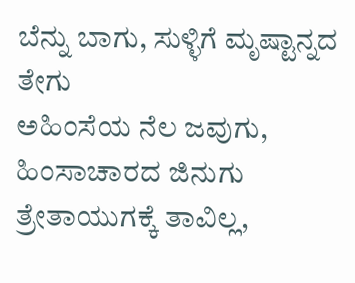ಬೆನ್ನು ಬಾಗು, ಸುಳ್ಳಿಗೆ ಮೃಷ್ಟಾನ್ನದ ತೇಗು
ಅಹಿಂಸೆಯ ನೆಲ ಜವುಗು, ಹಿಂಸಾಚಾರದ ಜಿನುಗು
ತ್ರೇತಾಯುಗಕ್ಕೆ ತಾವಿಲ್ಲ,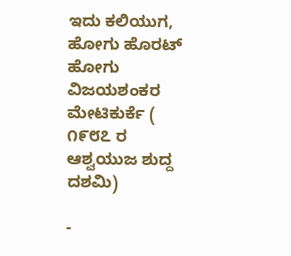ಇದು ಕಲಿಯುಗ, ಹೋಗು ಹೊರಟ್ ಹೋಗು
ವಿಜಯಶಂಕರ ಮೇಟಿಕುರ್ಕೆ ( ೧೯೮೭ ರ ಆಶ್ವಯುಜ ಶುದ್ದ ದಶಮಿ)

-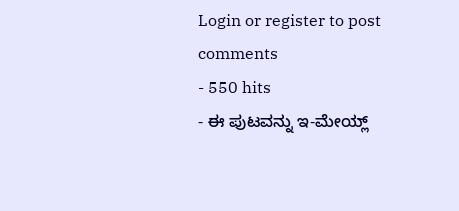Login or register to post comments
- 550 hits
- ಈ ಪುಟವನ್ನು ಇ-ಮೇಯ್ಲ್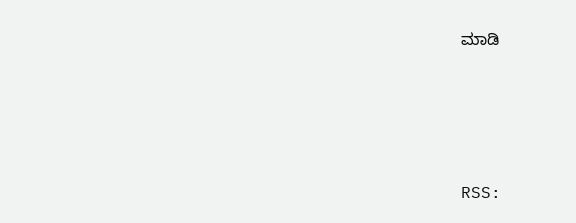ಮಾಡಿ





RSS: